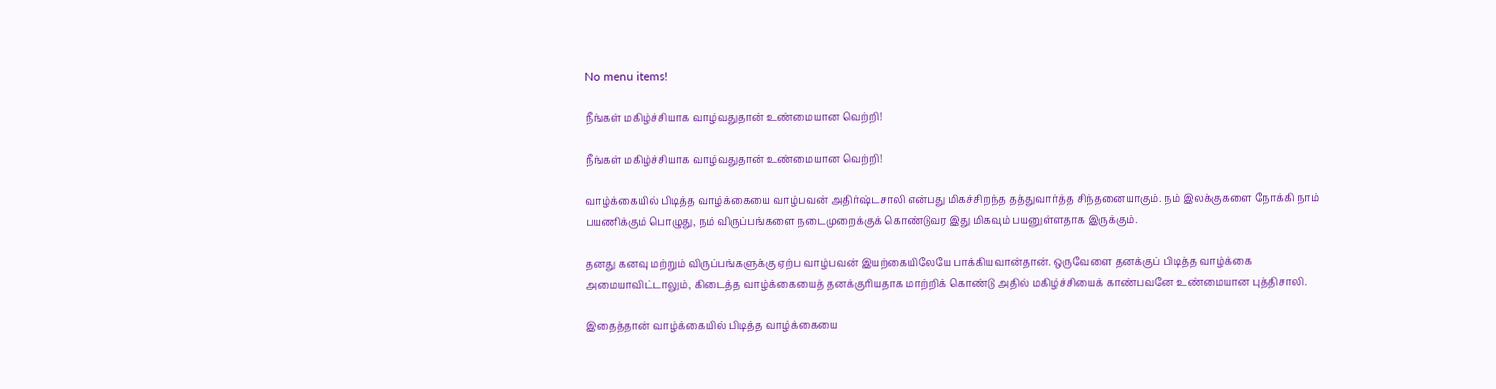No menu items!

நீங்கள் மகிழ்ச்சியாக வாழ்வதுதான் உண்மையான வெற்றி!

நீங்கள் மகிழ்ச்சியாக வாழ்வதுதான் உண்மையான வெற்றி!

வாழ்க்கையில் பிடித்த வாழ்க்கையை வாழ்பவன் அதிர்ஷ்டசாலி என்பது மிகச்சிறந்த தத்துவார்த்த சிந்தனையாகும். நம் இலக்குகளை நோக்கி நாம் பயணிக்கும் பொழுது, நம் விருப்பங்களை நடைமுறைக்குக் கொண்டுவர இது மிகவும் பயனுள்ளதாக இருக்கும்.

தனது கனவு மற்றும் விருப்பங்களுக்கு ஏற்ப வாழ்பவன் இயற்கையிலேயே பாக்கியவான்தான். ஒருவேளை தனக்குப் பிடித்த வாழ்க்கை அமையாவிட்டாலும், கிடைத்த வாழ்க்கையைத் தனக்குரியதாக மாற்றிக் கொண்டு அதில் மகிழ்ச்சியைக் காண்பவனே உண்மையான புத்திசாலி.

இதைத்தான் வாழ்க்கையில் பிடித்த வாழ்க்கையை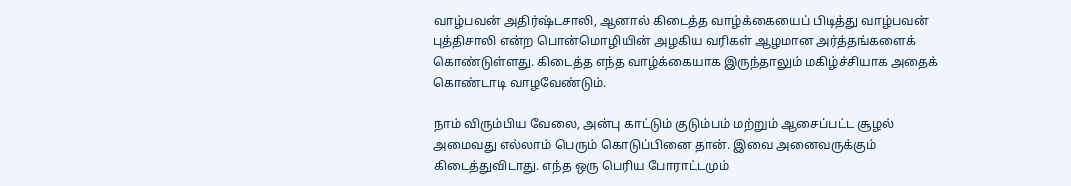வாழ்பவன் அதிர்ஷ்டசாலி, ஆனால் கிடைத்த வாழ்க்கையைப் பிடித்து வாழ்பவன் புத்திசாலி என்ற பொன்மொழியின் அழகிய வரிகள் ஆழமான அர்த்தங்களைக் கொண்டுள்ளது. கிடைத்த எந்த வாழ்க்கையாக இருந்தாலும் மகிழ்ச்சியாக அதைக் கொண்டாடி வாழவேண்டும்.

நாம் விரும்பிய வேலை, அன்பு காட்டும் குடும்பம் மற்றும் ஆசைப்பட்ட சூழல் அமைவது எல்லாம் பெரும் கொடுப்பினை தான். இவை அனைவருக்கும் கிடைத்துவிடாது. எந்த ஒரு பெரிய போராட்டமும்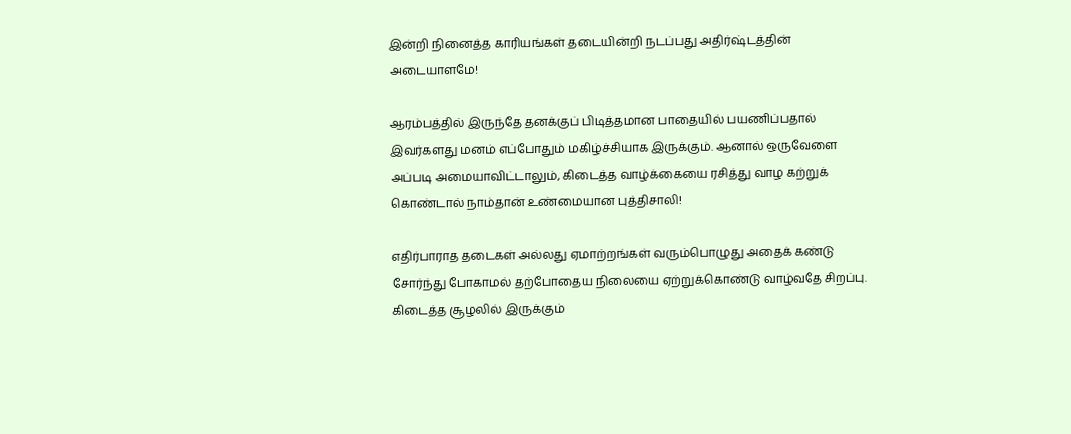இன்றி நினைத்த காரியங்கள் தடையின்றி நடப்பது அதிர்ஷ்டத்தின் அடையாளமே!

ஆரம்பத்தில் இருந்தே தனக்குப் பிடித்தமான பாதையில் பயணிப்பதால் இவர்களது மனம் எப்போதும் மகிழ்ச்சியாக இருக்கும். ஆனால் ஒருவேளை அப்படி அமையாவிட்டாலும், கிடைத்த வாழ்க்கையை ரசித்து வாழ கற்றுக் கொண்டால் நாம்தான் உண்மையான புத்திசாலி!

எதிர்பாராத தடைகள் அல்லது ஏமாற்றங்கள் வரும்பொழுது அதைக் கண்டு சோர்ந்து போகாமல் தற்போதைய நிலையை ஏற்றுக்கொண்டு வாழ்வதே சிறப்பு. கிடைத்த சூழலில் இருக்கும்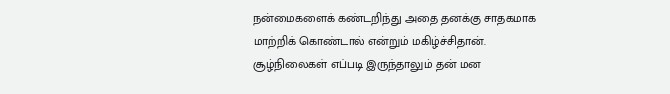நன்மைகளைக் கண்டறிந்து அதை தனக்கு சாதகமாக மாற்றிக் கொண்டால் என்றும் மகிழ்ச்சிதான். சூழ்நிலைகள் எப்படி இருந்தாலும் தன் மன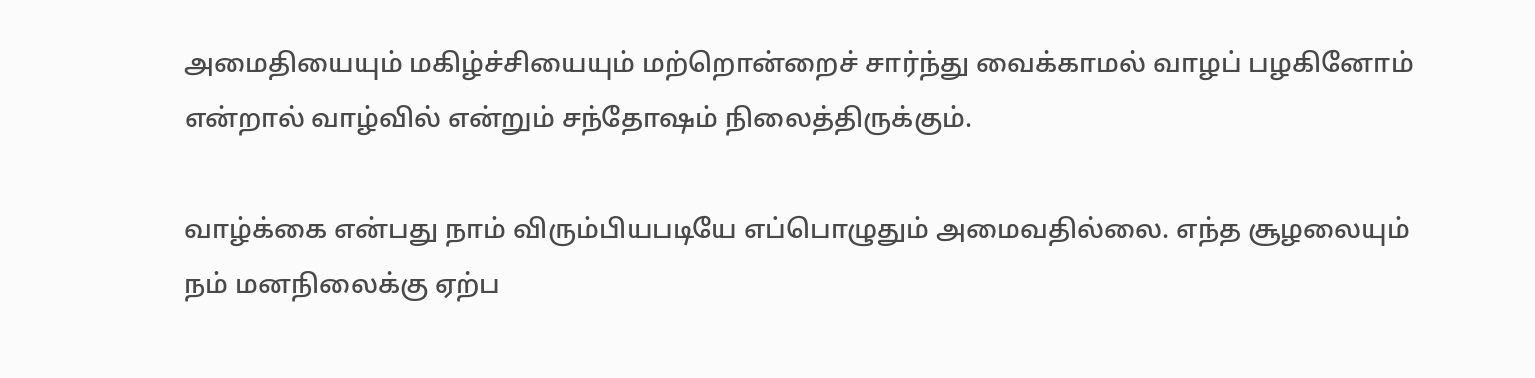அமைதியையும் மகிழ்ச்சியையும் மற்றொன்றைச் சார்ந்து வைக்காமல் வாழப் பழகினோம் என்றால் வாழ்வில் என்றும் சந்தோஷம் நிலைத்திருக்கும்.

வாழ்க்கை என்பது நாம் விரும்பியபடியே எப்பொழுதும் அமைவதில்லை. எந்த சூழலையும் நம் மனநிலைக்கு ஏற்ப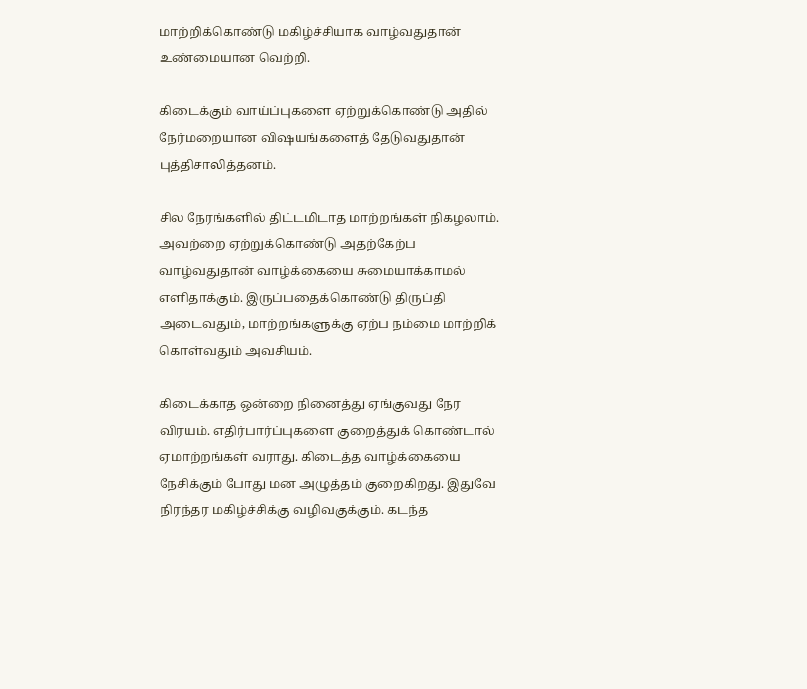மாற்றிக்கொண்டு மகிழ்ச்சியாக வாழ்வதுதான் உண்மையான வெற்றி.

கிடைக்கும் வாய்ப்புகளை ஏற்றுக்கொண்டு அதில் நேர்மறையான விஷயங்களைத் தேடுவதுதான் புத்திசாலித்தனம்.

சில நேரங்களில் திட்டமிடாத மாற்றங்கள் நிகழலாம். அவற்றை ஏற்றுக்கொண்டு அதற்கேற்ப வாழ்வதுதான் வாழ்க்கையை சுமையாக்காமல் எளிதாக்கும். இருப்பதைக்கொண்டு திருப்தி அடைவதும், மாற்றங்களுக்கு ஏற்ப நம்மை மாற்றிக் கொள்வதும் அவசியம்.

கிடைக்காத ஒன்றை நினைத்து ஏங்குவது நேர விரயம். எதிர்பார்ப்புகளை குறைத்துக் கொண்டால் ஏமாற்றங்கள் வராது. கிடைத்த வாழ்க்கையை நேசிக்கும் போது மன அழுத்தம் குறைகிறது. இதுவே நிரந்தர மகிழ்ச்சிக்கு வழிவகுக்கும். கடந்த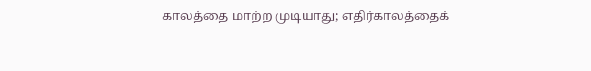காலத்தை மாற்ற முடியாது; எதிர்காலத்தைக்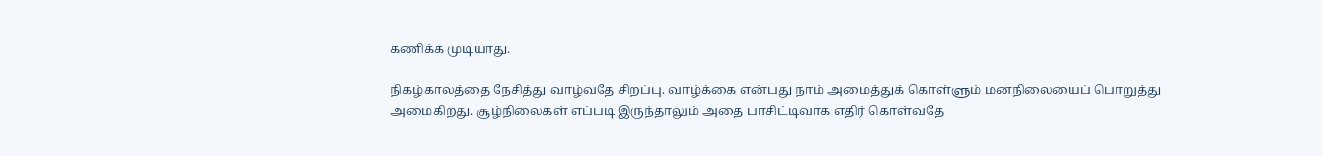கணிக்க முடியாது.

நிகழ்காலத்தை நேசித்து வாழ்வதே சிறப்பு. வாழ்க்கை என்பது நாம் அமைத்துக் கொள்ளும் மனநிலையைப் பொறுத்து அமைகிறது. சூழ்நிலைகள் எப்படி இருந்தாலும் அதை பாசிட்டிவாக எதிர் கொள்வதே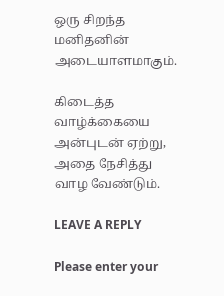ஒரு சிறந்த மனிதனின் அடையாளமாகும்.

கிடைத்த வாழ்க்கையை அன்புடன் ஏற்று, அதை நேசித்து வாழ வேண்டும்.

LEAVE A REPLY

Please enter your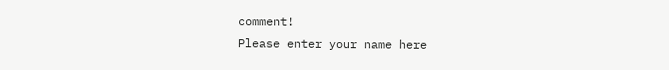comment!
Please enter your name here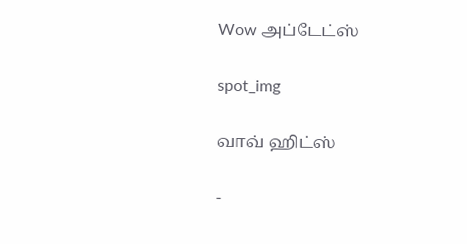Wow அப்டேட்ஸ்

spot_img

வாவ் ஹிட்ஸ்

-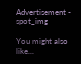Advertisement - spot_img

You might also like...